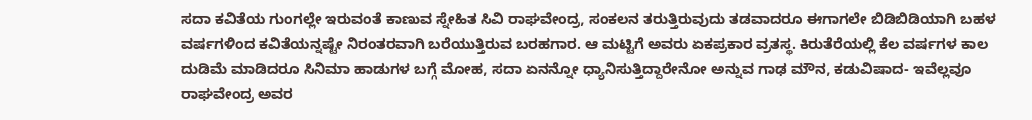ಸದಾ ಕವಿತೆಯ ಗುಂಗಲ್ಲೇ ಇರುವಂತೆ ಕಾಣುವ ಸ್ನೇಹಿತ ಸಿವಿ ರಾಘವೇಂದ್ರ, ಸಂಕಲನ ತರುತ್ತಿರುವುದು ತಡವಾದರೂ ಈಗಾಗಲೇ ಬಿಡಿಬಿಡಿಯಾಗಿ ಬಹಳ ವರ್ಷಗಳಿಂದ ಕವಿತೆಯನ್ನಷ್ಟೇ ನಿರಂತರವಾಗಿ ಬರೆಯುತ್ತಿರುವ ಬರಹಗಾರ. ಆ ಮಟ್ಟಿಗೆ ಅವರು ಏಕಪ್ರಕಾರ ವ್ರತಸ್ಥ. ಕಿರುತೆರೆಯಲ್ಲಿ ಕೆಲ ವರ್ಷಗಳ ಕಾಲ ದುಡಿಮೆ ಮಾಡಿದರೂ ಸಿನಿಮಾ ಹಾಡುಗಳ ಬಗ್ಗೆ ಮೋಹ, ಸದಾ ಏನನ್ನೋ ಧ್ಯಾನಿಸುತ್ತಿದ್ದಾರೇನೋ ಅನ್ನುವ ಗಾಢ ಮೌನ, ಕಡುವಿಷಾದ- ಇವೆಲ್ಲವೂ ರಾಘವೇಂದ್ರ ಅವರ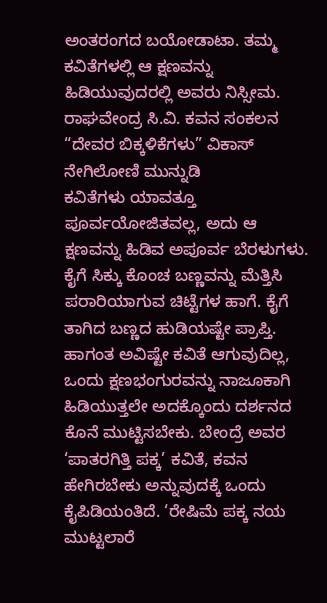ಅಂತರಂಗದ ಬಯೋಡಾಟಾ. ತಮ್ಮ ಕವಿತೆಗಳಲ್ಲಿ ಆ ಕ್ಷಣವನ್ನು ಹಿಡಿಯುವುದರಲ್ಲಿ ಅವರು ನಿಸ್ಸೀಮ.
ರಾಘವೇಂದ್ರ ಸಿ.ವಿ. ಕವನ ಸಂಕಲನ “ದೇವರ ಬಿಕ್ಕಳಿಕೆಗಳು” ವಿಕಾಸ್ ನೇಗಿಲೋಣಿ ಮುನ್ನುಡಿ
ಕವಿತೆಗಳು ಯಾವತ್ತೂ ಪೂರ್ವಯೋಜಿತವಲ್ಲ, ಅದು ಆ ಕ್ಷಣವನ್ನು ಹಿಡಿವ ಅಪೂರ್ವ ಬೆರಳುಗಳು. ಕೈಗೆ ಸಿಕ್ಕು ಕೊಂಚ ಬಣ್ಣವನ್ನು ಮೆತ್ತಿಸಿ ಪರಾರಿಯಾಗುವ ಚಿಟ್ಟೆಗಳ ಹಾಗೆ. ಕೈಗೆ ತಾಗಿದ ಬಣ್ಣದ ಹುಡಿಯಷ್ಟೇ ಪ್ರಾಪ್ತಿ. ಹಾಗಂತ ಅವಿಷ್ಟೇ ಕವಿತೆ ಆಗುವುದಿಲ್ಲ, ಒಂದು ಕ್ಷಣಭಂಗುರವನ್ನು ನಾಜೂಕಾಗಿ ಹಿಡಿಯುತ್ತಲೇ ಅದಕ್ಕೊಂದು ದರ್ಶನದ ಕೊನೆ ಮುಟ್ಟಿಸಬೇಕು. ಬೇಂದ್ರೆ ಅವರ ‘ಪಾತರಗಿತ್ತಿ ಪಕ್ಕ’ ಕವಿತೆ, ಕವನ ಹೇಗಿರಬೇಕು ಅನ್ನುವುದಕ್ಕೆ ಒಂದು ಕೈಪಿಡಿಯಂತಿದೆ. ‘ರೇಷಿಮೆ ಪಕ್ಕ ನಯ ಮುಟ್ಟಲಾರೆ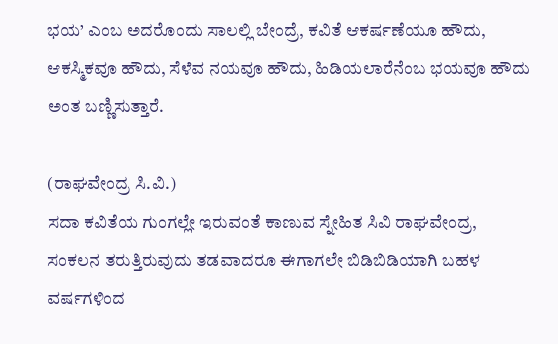ಭಯ’ ಎಂಬ ಅದರೊಂದು ಸಾಲಲ್ಲಿ ಬೇಂದ್ರೆ, ಕವಿತೆ ಆಕರ್ಷಣೆಯೂ ಹೌದು, ಆಕಸ್ಮಿಕವೂ ಹೌದು, ಸೆಳೆವ ನಯವೂ ಹೌದು, ಹಿಡಿಯಲಾರೆನೆಂಬ ಭಯವೂ ಹೌದು ಅಂತ ಬಣ್ಣಿಸುತ್ತಾರೆ.

(ರಾಘವೇಂದ್ರ ಸಿ.ವಿ.)
ಸದಾ ಕವಿತೆಯ ಗುಂಗಲ್ಲೇ ಇರುವಂತೆ ಕಾಣುವ ಸ್ನೇಹಿತ ಸಿವಿ ರಾಘವೇಂದ್ರ, ಸಂಕಲನ ತರುತ್ತಿರುವುದು ತಡವಾದರೂ ಈಗಾಗಲೇ ಬಿಡಿಬಿಡಿಯಾಗಿ ಬಹಳ ವರ್ಷಗಳಿಂದ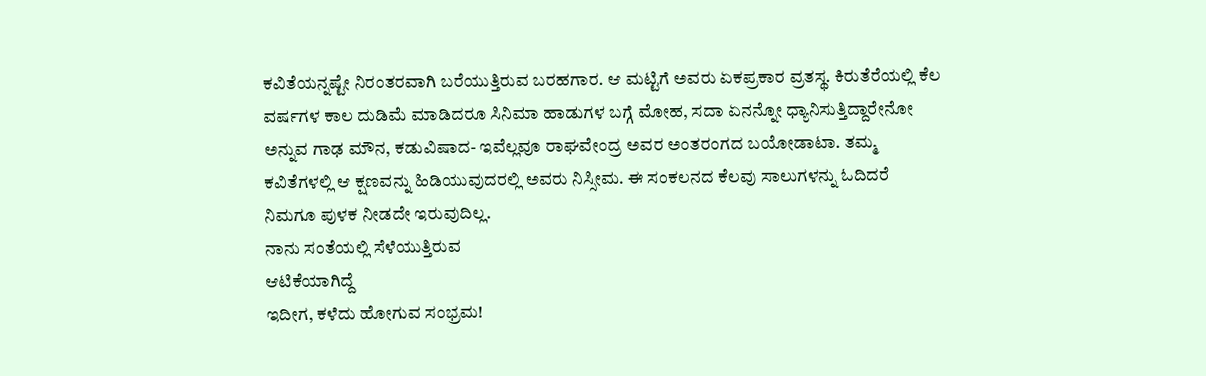ಕವಿತೆಯನ್ನಷ್ಟೇ ನಿರಂತರವಾಗಿ ಬರೆಯುತ್ತಿರುವ ಬರಹಗಾರ. ಆ ಮಟ್ಟಿಗೆ ಅವರು ಏಕಪ್ರಕಾರ ವ್ರತಸ್ಥ. ಕಿರುತೆರೆಯಲ್ಲಿ ಕೆಲ ವರ್ಷಗಳ ಕಾಲ ದುಡಿಮೆ ಮಾಡಿದರೂ ಸಿನಿಮಾ ಹಾಡುಗಳ ಬಗ್ಗೆ ಮೋಹ, ಸದಾ ಏನನ್ನೋ ಧ್ಯಾನಿಸುತ್ತಿದ್ದಾರೇನೋ ಅನ್ನುವ ಗಾಢ ಮೌನ, ಕಡುವಿಷಾದ- ಇವೆಲ್ಲವೂ ರಾಘವೇಂದ್ರ ಅವರ ಅಂತರಂಗದ ಬಯೋಡಾಟಾ. ತಮ್ಮ ಕವಿತೆಗಳಲ್ಲಿ ಆ ಕ್ಷಣವನ್ನು ಹಿಡಿಯುವುದರಲ್ಲಿ ಅವರು ನಿಸ್ಸೀಮ. ಈ ಸಂಕಲನದ ಕೆಲವು ಸಾಲುಗಳನ್ನು ಓದಿದರೆ ನಿಮಗೂ ಪುಳಕ ನೀಡದೇ ಇರುವುದಿಲ್ಲ.
ನಾನು ಸಂತೆಯಲ್ಲಿ ಸೆಳೆಯುತ್ತಿರುವ
ಆಟಿಕೆಯಾಗಿದ್ದೆ
ಇದೀಗ, ಕಳೆದು ಹೋಗುವ ಸಂಭ್ರಮ!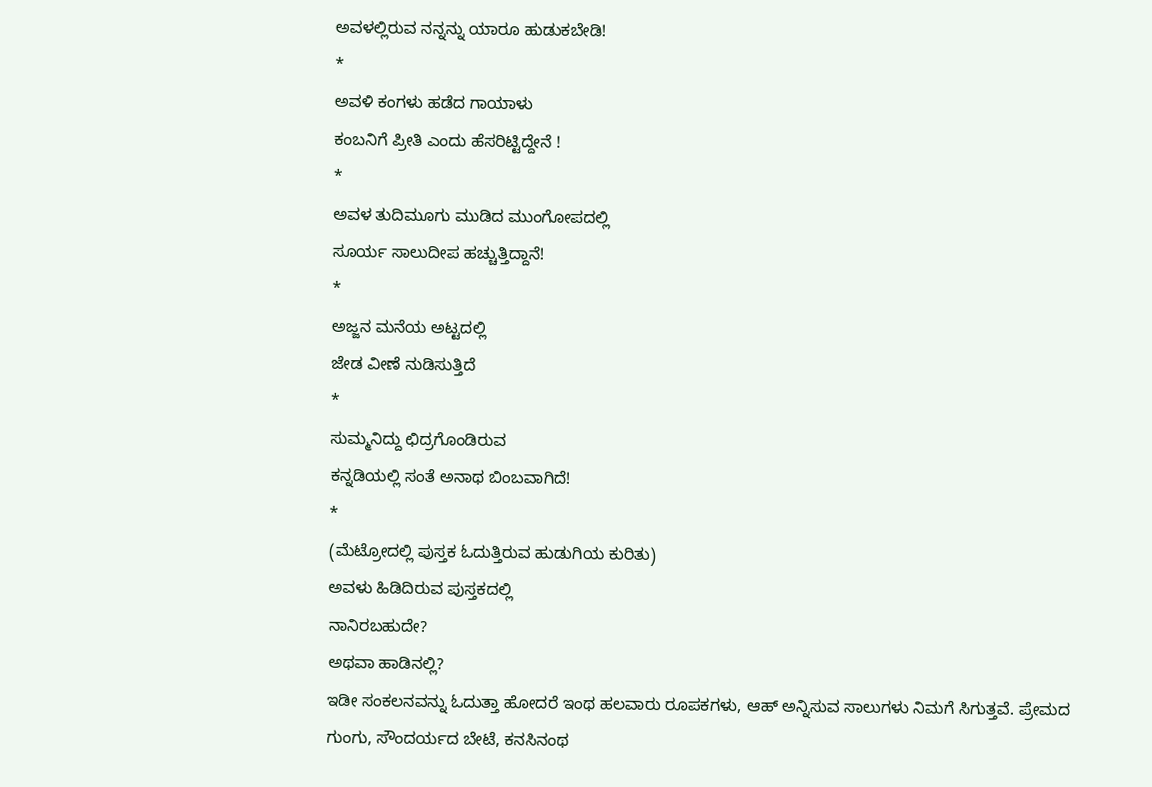ಅವಳಲ್ಲಿರುವ ನನ್ನನ್ನು ಯಾರೂ ಹುಡುಕಬೇಡಿ!
*
ಅವಳಿ ಕಂಗಳು ಹಡೆದ ಗಾಯಾಳು
ಕಂಬನಿಗೆ ಪ್ರೀತಿ ಎಂದು ಹೆಸರಿಟ್ಟಿದ್ದೇನೆ !
*
ಅವಳ ತುದಿಮೂಗು ಮುಡಿದ ಮುಂಗೋಪದಲ್ಲಿ
ಸೂರ್ಯ ಸಾಲುದೀಪ ಹಚ್ಚುತ್ತಿದ್ದಾನೆ!
*
ಅಜ್ಜನ ಮನೆಯ ಅಟ್ಟದಲ್ಲಿ
ಜೇಡ ವೀಣೆ ನುಡಿಸುತ್ತಿದೆ
*
ಸುಮ್ಮನಿದ್ದು ಛಿದ್ರಗೊಂಡಿರುವ
ಕನ್ನಡಿಯಲ್ಲಿ ಸಂತೆ ಅನಾಥ ಬಿಂಬವಾಗಿದೆ!
*
(ಮೆಟ್ರೋದಲ್ಲಿ ಪುಸ್ತಕ ಓದುತ್ತಿರುವ ಹುಡುಗಿಯ ಕುರಿತು)
ಅವಳು ಹಿಡಿದಿರುವ ಪುಸ್ತಕದಲ್ಲಿ
ನಾನಿರಬಹುದೇ?
ಅಥವಾ ಹಾಡಿನಲ್ಲಿ?
ಇಡೀ ಸಂಕಲನವನ್ನು ಓದುತ್ತಾ ಹೋದರೆ ಇಂಥ ಹಲವಾರು ರೂಪಕಗಳು, ಆಹ್ ಅನ್ನಿಸುವ ಸಾಲುಗಳು ನಿಮಗೆ ಸಿಗುತ್ತವೆ. ಪ್ರೇಮದ ಗುಂಗು, ಸೌಂದರ್ಯದ ಬೇಟೆ, ಕನಸಿನಂಥ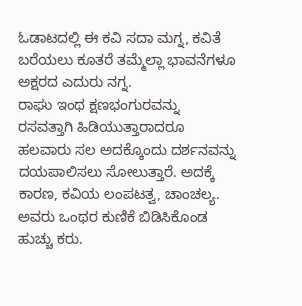ಓಡಾಟದಲ್ಲಿ ಈ ಕವಿ ಸದಾ ಮಗ್ನ, ಕವಿತೆ ಬರೆಯಲು ಕೂತರೆ ತಮ್ಮೆಲ್ಲಾ ಭಾವನೆಗಳೂ ಅಕ್ಷರದ ಎದುರು ನಗ್ನ.
ರಾಘು ಇಂಥ ಕ್ಷಣಭಂಗುರವನ್ನು ರಸವತ್ತಾಗಿ ಹಿಡಿಯುತ್ತಾರಾದರೂ ಹಲವಾರು ಸಲ ಅದಕ್ಕೊಂದು ದರ್ಶನವನ್ನು ದಯಪಾಲಿಸಲು ಸೋಲುತ್ತಾರೆ. ಅದಕ್ಕೆ ಕಾರಣ, ಕವಿಯ ಲಂಪಟತ್ವ, ಚಾಂಚಲ್ಯ. ಅವರು ಒಂಥರ ಕುಣಿಕೆ ಬಿಡಿಸಿಕೊಂಡ ಹುಚ್ಚು ಕರು.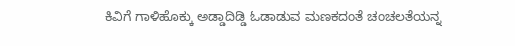ಕಿವಿಗೆ ಗಾಳಿಹೊಕ್ಕು ಅಡ್ಡಾದಿಡ್ಡಿ ಓಡಾಡುವ ಮಣಕದಂತೆ ಚಂಚಲತೆಯನ್ನ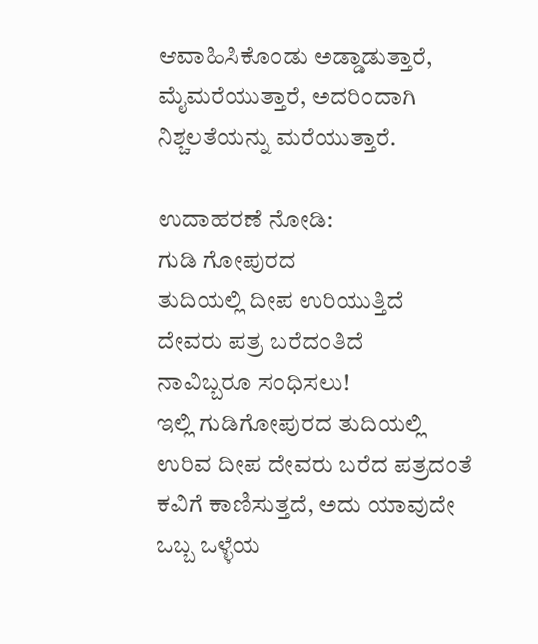ಆವಾಹಿಸಿಕೊಂಡು ಅಡ್ಡಾಡುತ್ತಾರೆ, ಮೈಮರೆಯುತ್ತಾರೆ, ಅದರಿಂದಾಗಿ ನಿಶ್ಚಲತೆಯನ್ನು ಮರೆಯುತ್ತಾರೆ.

ಉದಾಹರಣೆ ನೋಡಿ:
ಗುಡಿ ಗೋಪುರದ
ತುದಿಯಲ್ಲಿ ದೀಪ ಉರಿಯುತ್ತಿದೆ
ದೇವರು ಪತ್ರ ಬರೆದಂತಿದೆ
ನಾವಿಬ್ಬರೂ ಸಂಧಿಸಲು!
ಇಲ್ಲಿ ಗುಡಿಗೋಪುರದ ತುದಿಯಲ್ಲಿ ಉರಿವ ದೀಪ ದೇವರು ಬರೆದ ಪತ್ರದಂತೆ ಕವಿಗೆ ಕಾಣಿಸುತ್ತದೆ, ಅದು ಯಾವುದೇ ಒಬ್ಬ ಒಳ್ಳೆಯ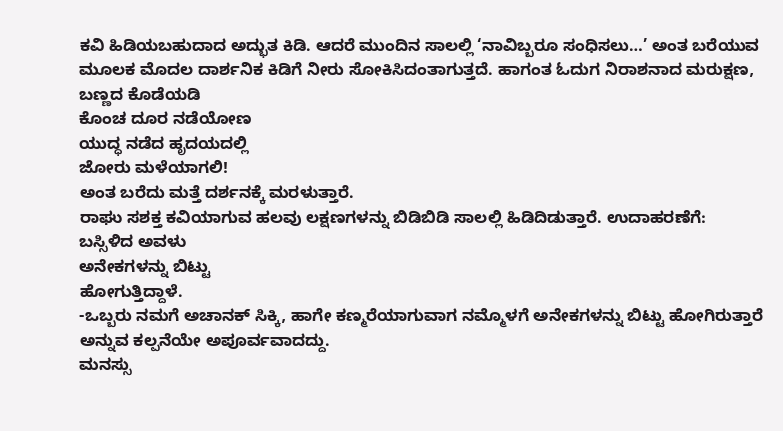ಕವಿ ಹಿಡಿಯಬಹುದಾದ ಅದ್ಭುತ ಕಿಡಿ. ಆದರೆ ಮುಂದಿನ ಸಾಲಲ್ಲಿ ‘ನಾವಿಬ್ಬರೂ ಸಂಧಿಸಲು…’ ಅಂತ ಬರೆಯುವ ಮೂಲಕ ಮೊದಲ ದಾರ್ಶನಿಕ ಕಿಡಿಗೆ ನೀರು ಸೋಕಿಸಿದಂತಾಗುತ್ತದೆ. ಹಾಗಂತ ಓದುಗ ನಿರಾಶನಾದ ಮರುಕ್ಷಣ,
ಬಣ್ಣದ ಕೊಡೆಯಡಿ
ಕೊಂಚ ದೂರ ನಡೆಯೋಣ
ಯುದ್ಧ ನಡೆದ ಹೃದಯದಲ್ಲಿ
ಜೋರು ಮಳೆಯಾಗಲಿ!
ಅಂತ ಬರೆದು ಮತ್ತೆ ದರ್ಶನಕ್ಕೆ ಮರಳುತ್ತಾರೆ.
ರಾಘು ಸಶಕ್ತ ಕವಿಯಾಗುವ ಹಲವು ಲಕ್ಷಣಗಳನ್ನು ಬಿಡಿಬಿಡಿ ಸಾಲಲ್ಲಿ ಹಿಡಿದಿಡುತ್ತಾರೆ. ಉದಾಹರಣೆಗೆ:
ಬಸ್ಸಿಳಿದ ಅವಳು
ಅನೇಕಗಳನ್ನು ಬಿಟ್ಟು
ಹೋಗುತ್ತಿದ್ದಾಳೆ.
-ಒಬ್ಬರು ನಮಗೆ ಅಚಾನಕ್ ಸಿಕ್ಕಿ, ಹಾಗೇ ಕಣ್ಮರೆಯಾಗುವಾಗ ನಮ್ಮೊಳಗೆ ಅನೇಕಗಳನ್ನು ಬಿಟ್ಟು ಹೋಗಿರುತ್ತಾರೆ ಅನ್ನುವ ಕಲ್ಪನೆಯೇ ಅಪೂರ್ವವಾದದ್ದು.
ಮನಸ್ಸು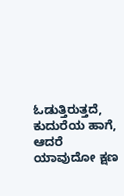ಓಡುತ್ತಿರುತ್ತದೆ, ಕುದುರೆಯ ಹಾಗೆ, ಆದರೆ ಯಾವುದೋ ಕ್ಷಣ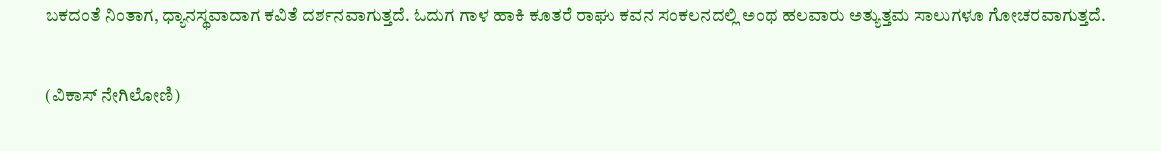ಬಕದಂತೆ ನಿಂತಾಗ, ಧ್ಯಾನಸ್ಥವಾದಾಗ ಕವಿತೆ ದರ್ಶನವಾಗುತ್ತದೆ. ಓದುಗ ಗಾಳ ಹಾಕಿ ಕೂತರೆ ರಾಘು ಕವನ ಸಂಕಲನದಲ್ಲಿ ಅಂಥ ಹಲವಾರು ಅತ್ಯುತ್ತಮ ಸಾಲುಗಳೂ ಗೋಚರವಾಗುತ್ತದೆ.

(ವಿಕಾಸ್ ನೇಗಿಲೋಣಿ)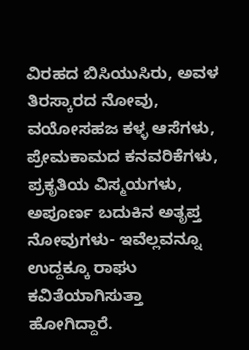ವಿರಹದ ಬಿಸಿಯುಸಿರು, ಅವಳ ತಿರಸ್ಕಾರದ ನೋವು, ವಯೋಸಹಜ ಕಳ್ಳ ಆಸೆಗಳು, ಪ್ರೇಮಕಾಮದ ಕನವರಿಕೆಗಳು, ಪ್ರಕೃತಿಯ ವಿಸ್ಮಯಗಳು, ಅಪೂರ್ಣ ಬದುಕಿನ ಅತೃಪ್ತ ನೋವುಗಳು- ಇವೆಲ್ಲವನ್ನೂ ಉದ್ದಕ್ಕೂ ರಾಘು ಕವಿತೆಯಾಗಿಸುತ್ತಾ ಹೋಗಿದ್ದಾರೆ.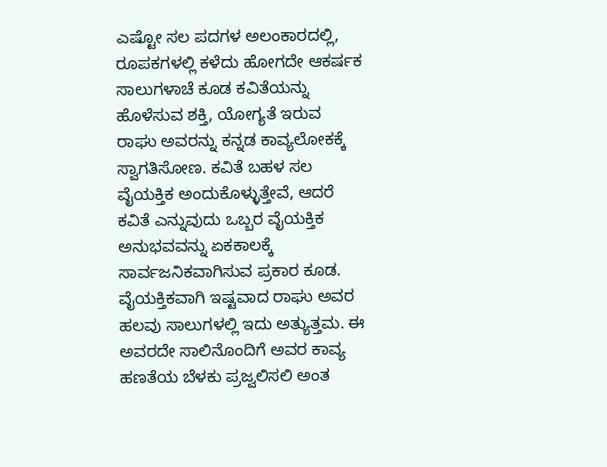ಎಷ್ಟೋ ಸಲ ಪದಗಳ ಅಲಂಕಾರದಲ್ಲಿ, ರೂಪಕಗಳಲ್ಲಿ ಕಳೆದು ಹೋಗದೇ ಆಕರ್ಷಕ ಸಾಲುಗಳಾಚೆ ಕೂಡ ಕವಿತೆಯನ್ನು ಹೊಳೆಸುವ ಶಕ್ತಿ, ಯೋಗ್ಯತೆ ಇರುವ ರಾಘು ಅವರನ್ನು ಕನ್ನಡ ಕಾವ್ಯಲೋಕಕ್ಕೆ ಸ್ವಾಗತಿಸೋಣ. ಕವಿತೆ ಬಹಳ ಸಲ ವೈಯಕ್ತಿಕ ಅಂದುಕೊಳ್ಳುತ್ತೇವೆ, ಆದರೆ ಕವಿತೆ ಎನ್ನುವುದು ಒಬ್ಬರ ವೈಯಕ್ತಿಕ ಅನುಭವವನ್ನು ಏಕಕಾಲಕ್ಕೆ ಸಾರ್ವಜನಿಕವಾಗಿಸುವ ಪ್ರಕಾರ ಕೂಡ.
ವೈಯಕ್ತಿಕವಾಗಿ ಇಷ್ಟವಾದ ರಾಘು ಅವರ ಹಲವು ಸಾಲುಗಳಲ್ಲಿ ಇದು ಅತ್ಯುತ್ತಮ. ಈ ಅವರದೇ ಸಾಲಿನೊಂದಿಗೆ ಅವರ ಕಾವ್ಯ ಹಣತೆಯ ಬೆಳಕು ಪ್ರಜ್ವಲಿಸಲಿ ಅಂತ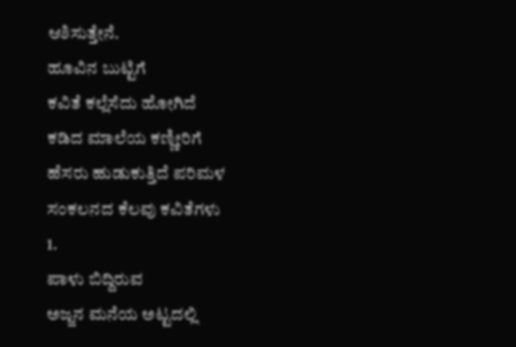ಆಶಿಸುತ್ತೇನೆ.
ಹೂವಿನ ಬುಟ್ಟಿಗೆ
ಕವಿತೆ ಕಲ್ಲೆಸೆದು ಹೋಗಿದೆ
ಕಡಿದ ಮಾಲೆಯ ಕಣ್ಣೀರಿಗೆ
ಹೆಸರು ಹುಡುಕುತ್ತಿದೆ ಪರಿಮಳ
ಸಂಕಲನದ ಕೆಲವು ಕವಿತೆಗಳು
1.
ಪಾಳು ಬಿದ್ದಿರುವ
ಅಜ್ಜನ ಮನೆಯ ಅಟ್ಟದಲ್ಲಿ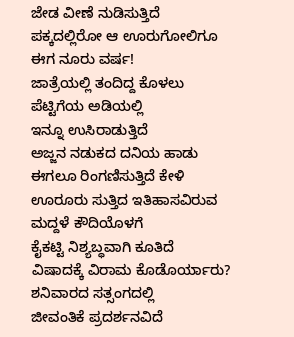ಜೇಡ ವೀಣೆ ನುಡಿಸುತ್ತಿದೆ
ಪಕ್ಕದಲ್ಲಿರೋ ಆ ಊರುಗೋಲಿಗೂ
ಈಗ ನೂರು ವರ್ಷ!
ಜಾತ್ರೆಯಲ್ಲಿ ತಂದಿದ್ದ ಕೊಳಲು
ಪೆಟ್ಟಿಗೆಯ ಅಡಿಯಲ್ಲಿ
ಇನ್ನೂ ಉಸಿರಾಡುತ್ತಿದೆ
ಅಜ್ಜನ ನಡುಕದ ದನಿಯ ಹಾಡು
ಈಗಲೂ ರಿಂಗಣಿಸುತ್ತಿದೆ ಕೇಳಿ
ಊರೂರು ಸುತ್ತಿದ ಇತಿಹಾಸವಿರುವ
ಮದ್ದಳೆ ಕೌದಿಯೊಳಗೆ
ಕೈಕಟ್ಟಿ ನಿಶ್ಯಬ್ಧವಾಗಿ ಕೂತಿದೆ
ವಿಷಾದಕ್ಕೆ ವಿರಾಮ ಕೊಡೊರ್ಯಾರು?
ಶನಿವಾರದ ಸತ್ಸಂಗದಲ್ಲಿ
ಜೀವಂತಿಕೆ ಪ್ರದರ್ಶನವಿದೆ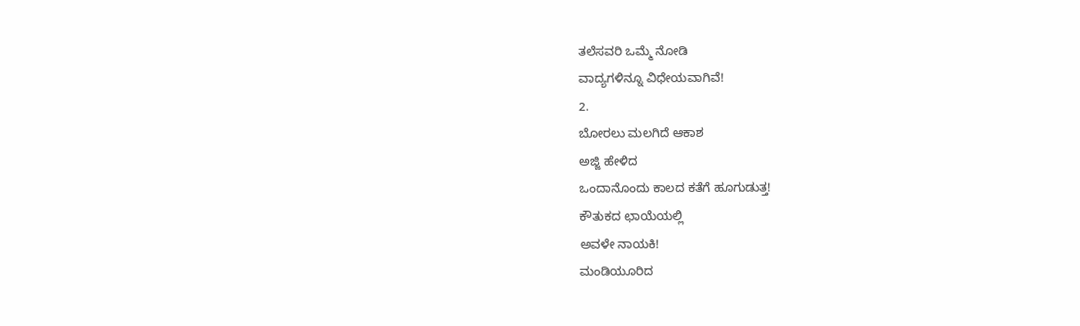ತಲೆಸವರಿ ಒಮ್ಮೆ ನೋಡಿ
ವಾದ್ಯಗಳಿನ್ನೂ ವಿಧೇಯವಾಗಿವೆ!
2.
ಬೋರಲು ಮಲಗಿದೆ ಆಕಾಶ
ಅಜ್ಜಿ ಹೇಳಿದ
ಒಂದಾನೊಂದು ಕಾಲದ ಕತೆಗೆ ಹೂಗುಡುತ್ತ!
ಕೌತುಕದ ಛಾಯೆಯಲ್ಲಿ
ಅವಳೇ ನಾಯಕಿ!
ಮಂಡಿಯೂರಿದ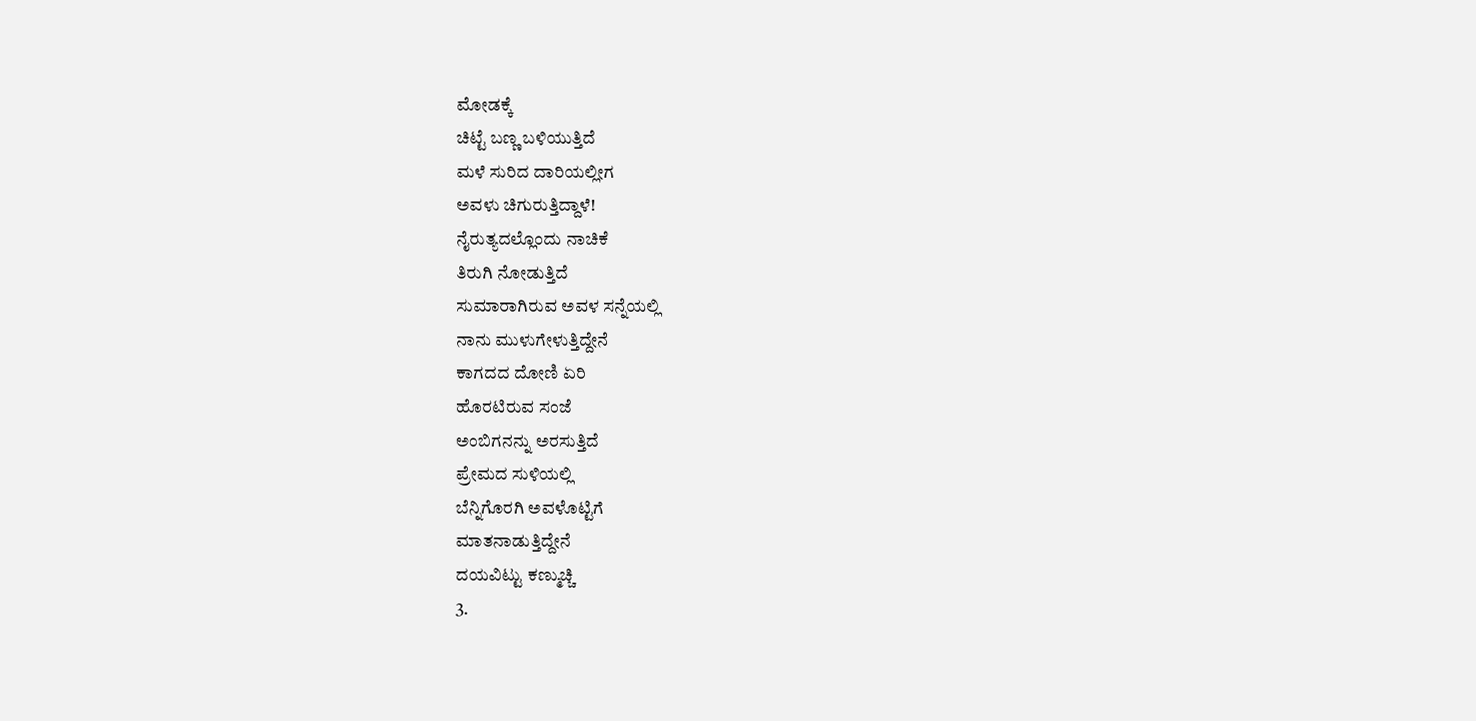ಮೋಡಕ್ಕೆ
ಚಿಟ್ಟೆ ಬಣ್ಣ ಬಳಿಯುತ್ತಿದೆ
ಮಳೆ ಸುರಿದ ದಾರಿಯಲ್ಲೀಗ
ಅವಳು ಚಿಗುರುತ್ತಿದ್ದಾಳೆ!
ನೈರುತ್ಯದಲ್ಲೊಂದು ನಾಚಿಕೆ
ತಿರುಗಿ ನೋಡುತ್ತಿದೆ
ಸುಮಾರಾಗಿರುವ ಅವಳ ಸನ್ನೆಯಲ್ಲಿ
ನಾನು ಮುಳುಗೇಳುತ್ತಿದ್ದೇನೆ
ಕಾಗದದ ದೋಣಿ ಏರಿ
ಹೊರಟಿರುವ ಸಂಜೆ
ಅಂಬಿಗನನ್ನು ಅರಸುತ್ತಿದೆ
ಪ್ರೇಮದ ಸುಳಿಯಲ್ಲಿ
ಬೆನ್ನಿಗೊರಗಿ ಅವಳೊಟ್ಟಿಗೆ
ಮಾತನಾಡುತ್ತಿದ್ದೇನೆ
ದಯವಿಟ್ಟು ಕಣ್ಮುಚ್ಚಿ
3.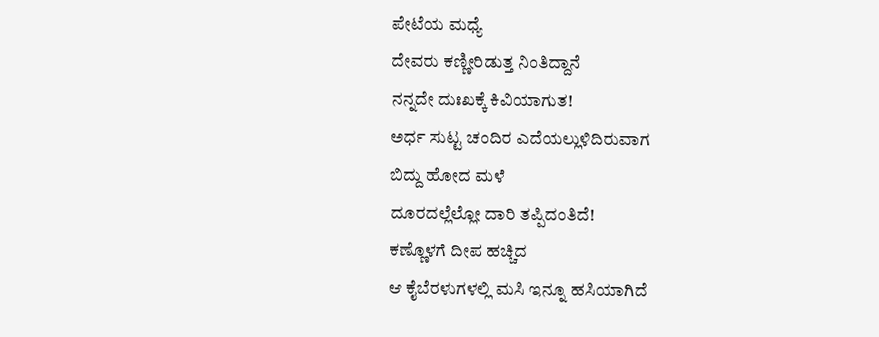ಪೇಟೆಯ ಮಧ್ಯೆ
ದೇವರು ಕಣ್ಣೀರಿಡುತ್ತ ನಿಂತಿದ್ದಾನೆ
ನನ್ನದೇ ದುಃಖಕ್ಕೆ ಕಿವಿಯಾಗುತ!
ಅರ್ಧ ಸುಟ್ಟ ಚಂದಿರ ಎದೆಯಲ್ಲುಳಿದಿರುವಾಗ
ಬಿದ್ದು ಹೋದ ಮಳೆ
ದೂರದಲ್ಲೆಲ್ಲೋ ದಾರಿ ತಪ್ಪಿದಂತಿದೆ!
ಕಣ್ಣೊಳಗೆ ದೀಪ ಹಚ್ಚಿದ
ಆ ಕೈಬೆರಳುಗಳಲ್ಲಿ ಮಸಿ ಇನ್ನೂ ಹಸಿಯಾಗಿದೆ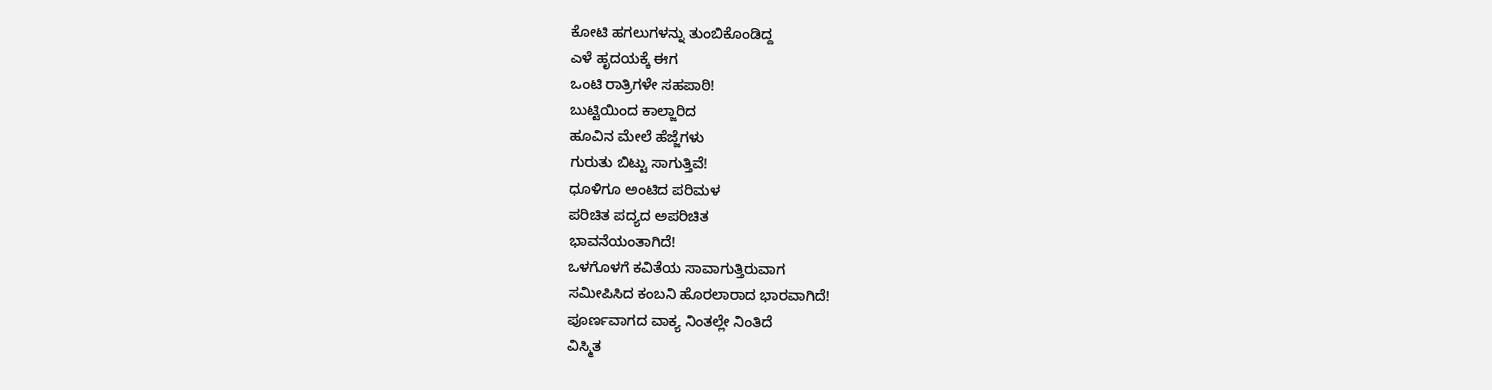ಕೋಟಿ ಹಗಲುಗಳನ್ನು ತುಂಬಿಕೊಂಡಿದ್ದ
ಎಳೆ ಹೃದಯಕ್ಕೆ ಈಗ
ಒಂಟಿ ರಾತ್ರಿಗಳೇ ಸಹಪಾಠಿ!
ಬುಟ್ಟಿಯಿಂದ ಕಾಲ್ಜಾರಿದ
ಹೂವಿನ ಮೇಲೆ ಹೆಜ್ಜೆಗಳು
ಗುರುತು ಬಿಟ್ಟು ಸಾಗುತ್ತಿವೆ!
ಧೂಳಿಗೂ ಅಂಟಿದ ಪರಿಮಳ
ಪರಿಚಿತ ಪದ್ಯದ ಅಪರಿಚಿತ
ಭಾವನೆಯಂತಾಗಿದೆ!
ಒಳಗೊಳಗೆ ಕವಿತೆಯ ಸಾವಾಗುತ್ತಿರುವಾಗ
ಸಮೀಪಿಸಿದ ಕಂಬನಿ ಹೊರಲಾರಾದ ಭಾರವಾಗಿದೆ!
ಪೂರ್ಣವಾಗದ ವಾಕ್ಯ ನಿಂತಲ್ಲೇ ನಿಂತಿದೆ
ವಿಸ್ಮಿತ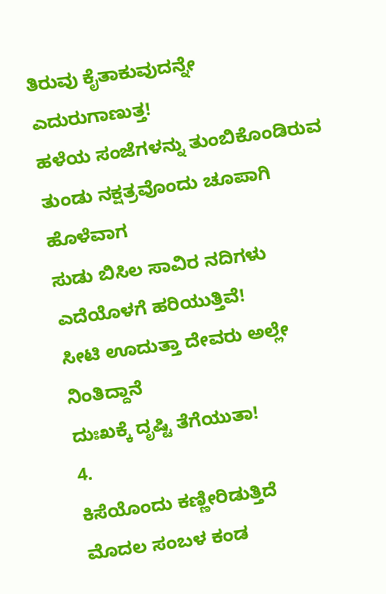ತಿರುವು ಕೈತಾಕುವುದನ್ನೇ
ಎದುರುಗಾಣುತ್ತ!
ಹಳೆಯ ಸಂಜೆಗಳನ್ನು ತುಂಬಿಕೊಂಡಿರುವ
ತುಂಡು ನಕ್ಷತ್ರವೊಂದು ಚೂಪಾಗಿ ಹೊಳೆವಾಗ
ಸುಡು ಬಿಸಿಲ ಸಾವಿರ ನದಿಗಳು
ಎದೆಯೊಳಗೆ ಹರಿಯುತ್ತಿವೆ!
ಸೀಟಿ ಊದುತ್ತಾ ದೇವರು ಅಲ್ಲೇ ನಿಂತಿದ್ದಾನೆ
ದುಃಖಕ್ಕೆ ದೃಷ್ಟಿ ತೆಗೆಯುತಾ!
4.
ಕಿಸೆಯೊಂದು ಕಣ್ಣೀರಿಡುತ್ತಿದೆ
ಮೊದಲ ಸಂಬಳ ಕಂಡ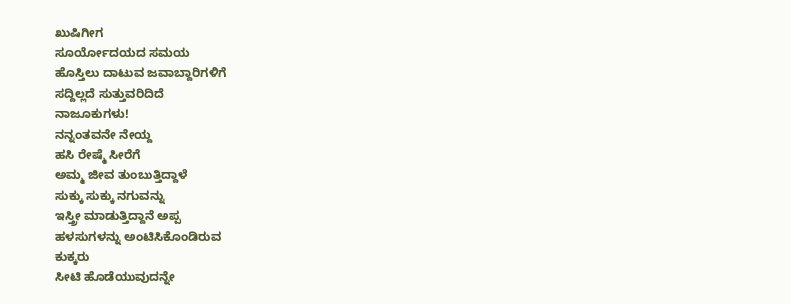ಖುಷಿಗೀಗ
ಸೂರ್ಯೋದಯದ ಸಮಯ
ಹೊಸ್ತಿಲು ದಾಟುವ ಜವಾಬ್ದಾರಿಗಳಿಗೆ
ಸದ್ದಿಲ್ಲದೆ ಸುತ್ತುವರಿದಿದೆ
ನಾಜೂಕುಗಳು!
ನನ್ನಂತವನೇ ನೇಯ್ದ
ಹಸಿ ರೇಷ್ಮೆ ಸೀರೆಗೆ
ಅಮ್ಮ ಜೀವ ತುಂಬುತ್ತಿದ್ದಾಳೆ
ಸುಕ್ಕು ಸುಕ್ಕು ನಗುವನ್ನು
ಇಸ್ತ್ರೀ ಮಾಡುತ್ತಿದ್ದಾನೆ ಅಪ್ಪ
ಹಳಸುಗಳನ್ನು ಅಂಟಿಸಿಕೊಂಡಿರುವ
ಕುಕ್ಕರು
ಸೀಟಿ ಹೊಡೆಯುವುದನ್ನೇ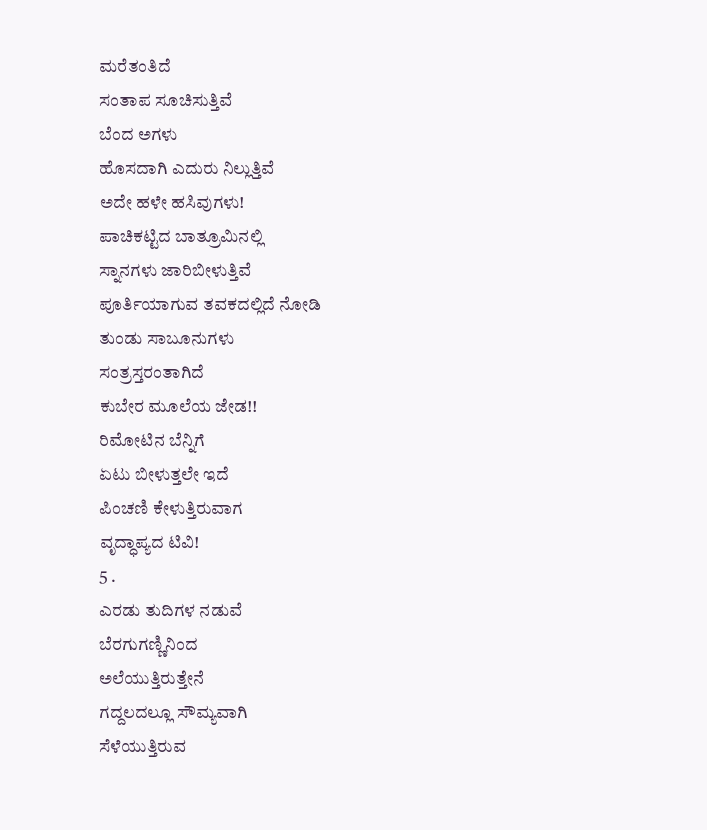ಮರೆತಂತಿದೆ
ಸಂತಾಪ ಸೂಚಿಸುತ್ತಿವೆ
ಬೆಂದ ಅಗಳು
ಹೊಸದಾಗಿ ಎದುರು ನಿಲ್ಲುತ್ತಿವೆ
ಅದೇ ಹಳೇ ಹಸಿವುಗಳು!
ಪಾಚಿಕಟ್ಟಿದ ಬಾತ್ರೂಮಿನಲ್ಲಿ
ಸ್ನಾನಗಳು ಜಾರಿಬೀಳುತ್ತಿವೆ
ಪೂರ್ತಿಯಾಗುವ ತವಕದಲ್ಲಿದೆ ನೋಡಿ
ತುಂಡು ಸಾಬೂನುಗಳು
ಸಂತ್ರಸ್ತರಂತಾಗಿದೆ
ಕುಬೇರ ಮೂಲೆಯ ಜೇಡ!!
ರಿಮೋಟಿನ ಬೆನ್ನಿಗೆ
ಏಟು ಬೀಳುತ್ತಲೇ ಇದೆ
ಪಿಂಚಣಿ ಕೇಳುತ್ತಿರುವಾಗ
ವೃದ್ಧಾಪ್ಯದ ಟಿವಿ!
5 .
ಎರಡು ತುದಿಗಳ ನಡುವೆ
ಬೆರಗುಗಣ್ಣಿನಿಂದ
ಅಲೆಯುತ್ತಿರುತ್ತೇನೆ
ಗದ್ದಲದಲ್ಲೂ ಸೌಮ್ಯವಾಗಿ
ಸೆಳೆಯುತ್ತಿರುವ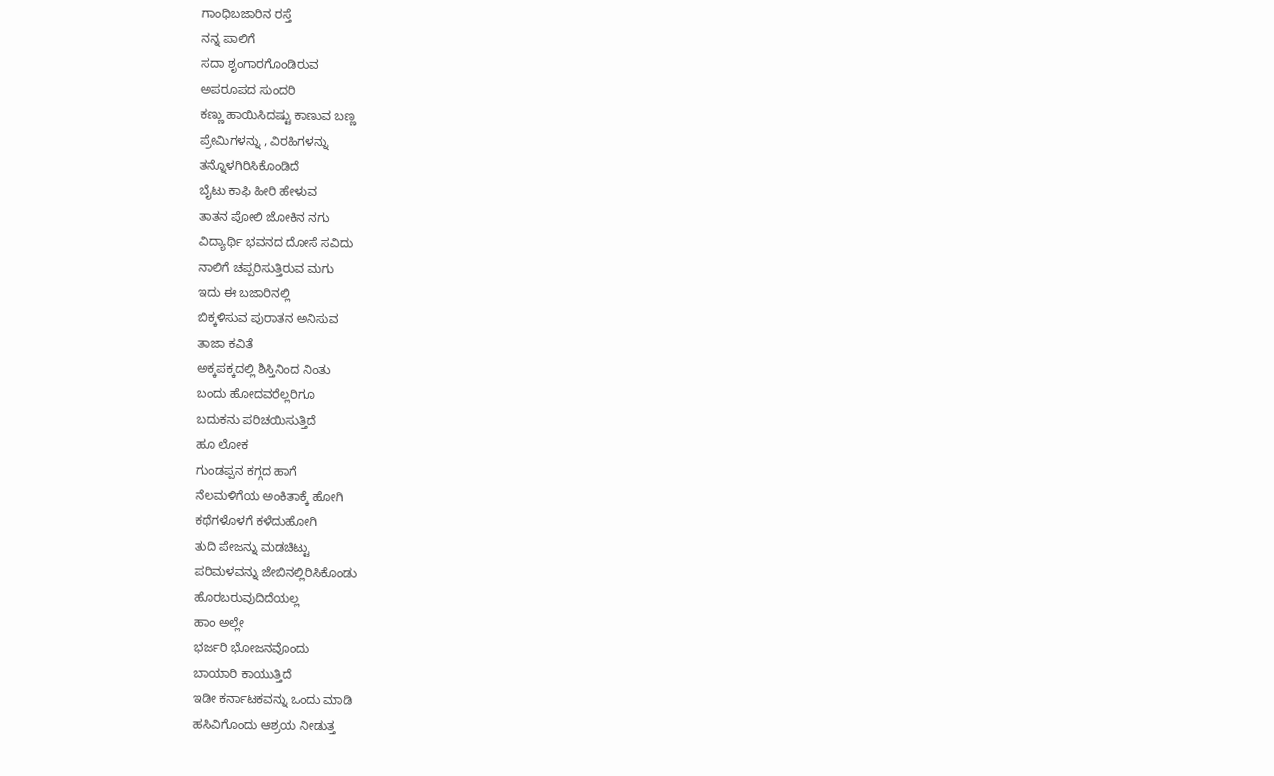ಗಾಂಧಿಬಜಾರಿನ ರಸ್ತೆ
ನನ್ನ ಪಾಲಿಗೆ
ಸದಾ ಶೃಂಗಾರಗೊಂಡಿರುವ
ಅಪರೂಪದ ಸುಂದರಿ
ಕಣ್ಣು ಹಾಯಿಸಿದಷ್ಟು ಕಾಣುವ ಬಣ್ಣ
ಪ್ರೇಮಿಗಳನ್ನು , ವಿರಹಿಗಳನ್ನು
ತನ್ನೊಳಗಿರಿಸಿಕೊಂಡಿದೆ
ಬೈಟು ಕಾಫಿ ಹೀರಿ ಹೇಳುವ
ತಾತನ ಪೋಲಿ ಜೋಕಿನ ನಗು
ವಿದ್ಯಾರ್ಥಿ ಭವನದ ದೋಸೆ ಸವಿದು
ನಾಲಿಗೆ ಚಪ್ಪರಿಸುತ್ತಿರುವ ಮಗು
ಇದು ಈ ಬಜಾರಿನಲ್ಲಿ
ಬಿಕ್ಕಳಿಸುವ ಪುರಾತನ ಅನಿಸುವ
ತಾಜಾ ಕವಿತೆ
ಅಕ್ಕಪಕ್ಕದಲ್ಲಿ ಶಿಸ್ತಿನಿಂದ ನಿಂತು
ಬಂದು ಹೋದವರೆಲ್ಲರಿಗೂ
ಬದುಕನು ಪರಿಚಯಿಸುತ್ತಿದೆ
ಹೂ ಲೋಕ
ಗುಂಡಪ್ಪನ ಕಗ್ಗದ ಹಾಗೆ
ನೆಲಮಳಿಗೆಯ ಅಂಕಿತಾಕ್ಕೆ ಹೋಗಿ
ಕಥೆಗಳೊಳಗೆ ಕಳೆದುಹೋಗಿ
ತುದಿ ಪೇಜನ್ನು ಮಡಚಿಟ್ಟು
ಪರಿಮಳವನ್ನು ಜೇಬಿನಲ್ಲಿರಿಸಿಕೊಂಡು
ಹೊರಬರುವುದಿದೆಯಲ್ಲ
ಹಾಂ ಅಲ್ಲೇ
ಭರ್ಜರಿ ಭೋಜನವೊಂದು
ಬಾಯಾರಿ ಕಾಯುತ್ತಿದೆ
ಇಡೀ ಕರ್ನಾಟಕವನ್ನು ಒಂದು ಮಾಡಿ
ಹಸಿವಿಗೊಂದು ಆಶ್ರಯ ನೀಡುತ್ತ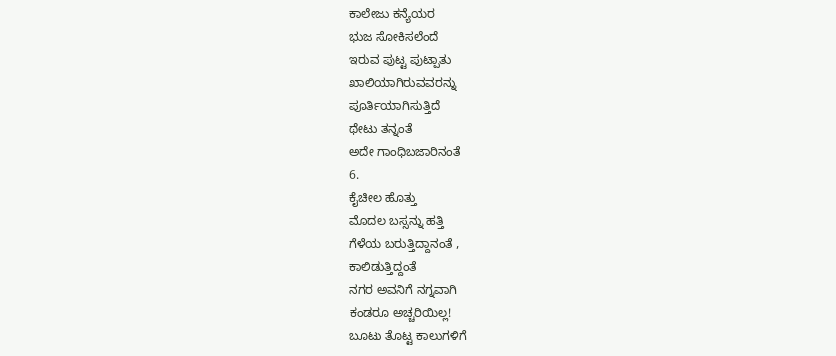ಕಾಲೇಜು ಕನ್ಯೆಯರ
ಭುಜ ಸೋಕಿಸಲೆಂದೆ
ಇರುವ ಪುಟ್ಟ ಪುಟ್ಪಾತು
ಖಾಲಿಯಾಗಿರುವವರನ್ನು
ಪೂರ್ತಿಯಾಗಿಸುತ್ತಿದೆ
ಥೇಟು ತನ್ನಂತೆ
ಅದೇ ಗಾಂಧಿಬಜಾರಿನಂತೆ
6.
ಕೈಚೀಲ ಹೊತ್ತು
ಮೊದಲ ಬಸ್ಸನ್ನು ಹತ್ತಿ
ಗೆಳೆಯ ಬರುತ್ತಿದ್ದಾನಂತೆ ,
ಕಾಲಿಡುತ್ತಿದ್ದಂತೆ
ನಗರ ಅವನಿಗೆ ನಗ್ನವಾಗಿ
ಕಂಡರೂ ಅಚ್ಚರಿಯಿಲ್ಲ!
ಬೂಟು ತೊಟ್ಟ ಕಾಲುಗಳಿಗೆ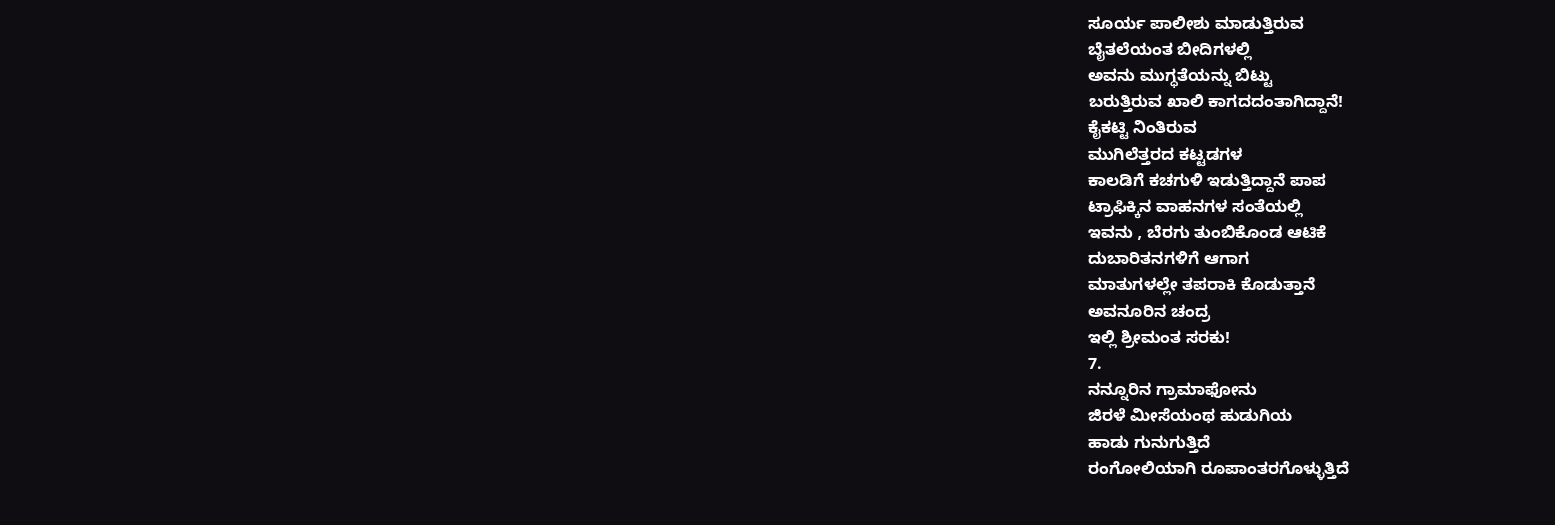ಸೂರ್ಯ ಪಾಲೀಶು ಮಾಡುತ್ತಿರುವ
ಬೈತಲೆಯಂತ ಬೀದಿಗಳಲ್ಲಿ
ಅವನು ಮುಗ್ಧತೆಯನ್ನು ಬಿಟ್ಟು
ಬರುತ್ತಿರುವ ಖಾಲಿ ಕಾಗದದಂತಾಗಿದ್ದಾನೆ!
ಕೈಕಟ್ಟಿ ನಿಂತಿರುವ
ಮುಗಿಲೆತ್ತರದ ಕಟ್ಟಡಗಳ
ಕಾಲಡಿಗೆ ಕಚಗುಳಿ ಇಡುತ್ತಿದ್ದಾನೆ ಪಾಪ
ಟ್ರಾಫಿಕ್ಕಿನ ವಾಹನಗಳ ಸಂತೆಯಲ್ಲಿ
ಇವನು , ಬೆರಗು ತುಂಬಿಕೊಂಡ ಆಟಿಕೆ
ದುಬಾರಿತನಗಳಿಗೆ ಆಗಾಗ
ಮಾತುಗಳಲ್ಲೇ ತಪರಾಕಿ ಕೊಡುತ್ತಾನೆ
ಅವನೂರಿನ ಚಂದ್ರ
ಇಲ್ಲಿ ಶ್ರೀಮಂತ ಸರಕು!
7.
ನನ್ನೂರಿನ ಗ್ರಾಮಾಫೋನು
ಜಿರಳೆ ಮೀಸೆಯಂಥ ಹುಡುಗಿಯ
ಹಾಡು ಗುನುಗುತ್ತಿದೆ
ರಂಗೋಲಿಯಾಗಿ ರೂಪಾಂತರಗೊಳ್ಳುತ್ತಿದೆ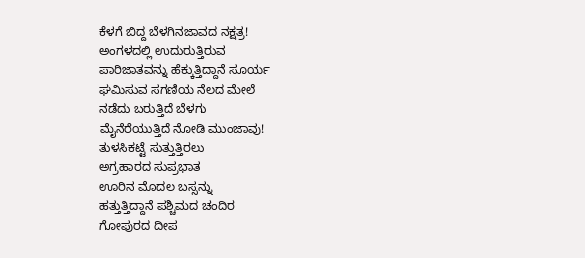ಕೆಳಗೆ ಬಿದ್ದ ಬೆಳಗಿನಜಾವದ ನಕ್ಷತ್ರ!
ಅಂಗಳದಲ್ಲಿ ಉದುರುತ್ತಿರುವ
ಪಾರಿಜಾತವನ್ನು ಹೆಕ್ಕುತ್ತಿದ್ದಾನೆ ಸೂರ್ಯ
ಘಮಿಸುವ ಸಗಣಿಯ ನೆಲದ ಮೇಲೆ
ನಡೆದು ಬರುತ್ತಿದೆ ಬೆಳಗು
ಮೈನೆರೆಯುತ್ತಿದೆ ನೋಡಿ ಮುಂಜಾವು!
ತುಳಸಿಕಟ್ಟೆ ಸುತ್ತುತ್ತಿರಲು
ಅಗ್ರಹಾರದ ಸುಪ್ರಭಾತ
ಊರಿನ ಮೊದಲ ಬಸ್ಸನ್ನು
ಹತ್ತುತ್ತಿದ್ದಾನೆ ಪಶ್ಚಿಮದ ಚಂದಿರ
ಗೋಪುರದ ದೀಪ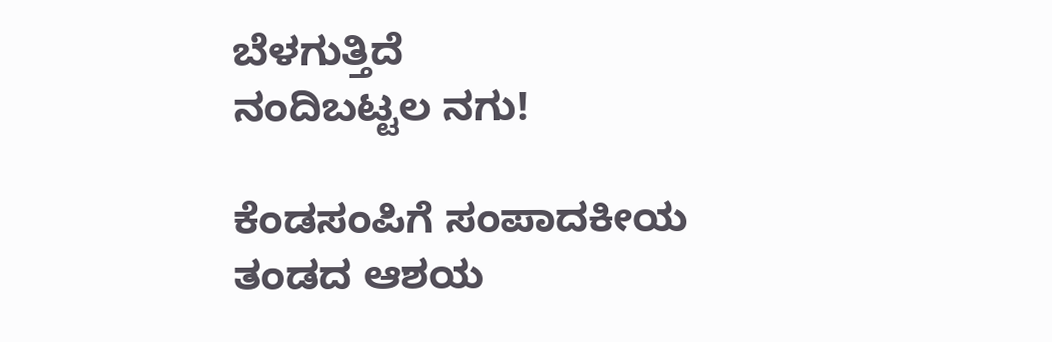ಬೆಳಗುತ್ತಿದೆ
ನಂದಿಬಟ್ಟಲ ನಗು!

ಕೆಂಡಸಂಪಿಗೆ ಸಂಪಾದಕೀಯ ತಂಡದ ಆಶಯ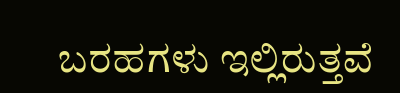ಬರಹಗಳು ಇಲ್ಲಿರುತ್ತವೆ